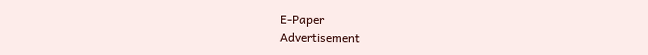E-Paper
Advertisement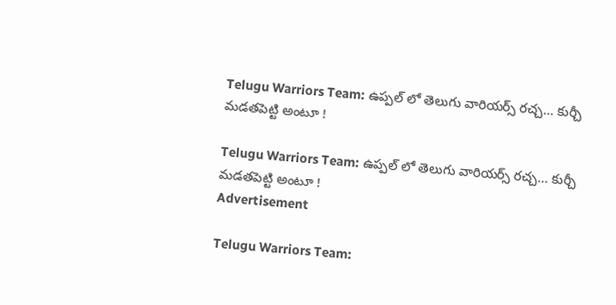Telugu Warriors Team: ఉప్పల్‌ లో తెలుగు వారియర్స్‌ రచ్చ… కుర్చీ మడతపెట్టి అంటూ !

Telugu Warriors Team: ఉప్పల్‌ లో తెలుగు వారియర్స్‌ రచ్చ… కుర్చీ మడతపెట్టి అంటూ !
Advertisement

Telugu Warriors Team: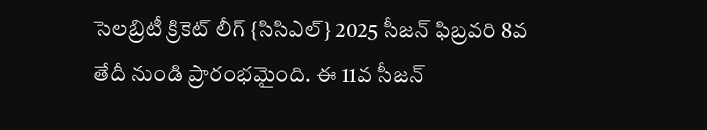సెలబ్రిటీ క్రికెట్ లీగ్ {సిసిఎల్} 2025 సీజన్ ఫిబ్రవరి 8వ తేదీ నుండి ప్రారంభమైంది. ఈ 11వ సీజన్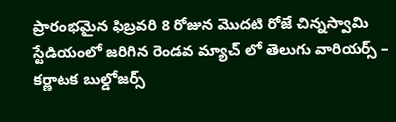ప్రారంభమైన ఫిబ్రవరి 8 రోజున మొదటి రోజే చిన్నస్వామి స్టేడియంలో జరిగిన రెండవ మ్యాచ్ లో తెలుగు వారియర్స్ – కర్ణాటక బుల్డోజర్స్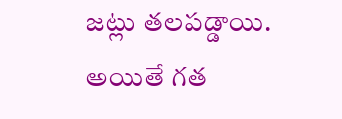జట్లు తలపడ్డాయి. అయితే గత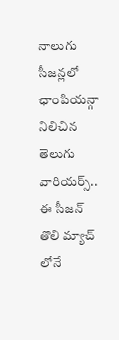నాలుగు సీజన్లలో ఛాంపియన్గా నిలిచిన తెలుగు వారియర్స్.. ఈ సీజన్ తొలి మ్యాచ్ లోనే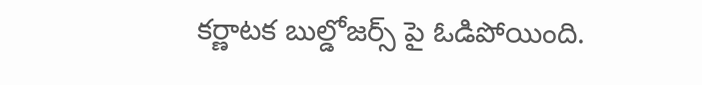కర్ణాటక బుల్డోజర్స్ పై ఓడిపోయింది.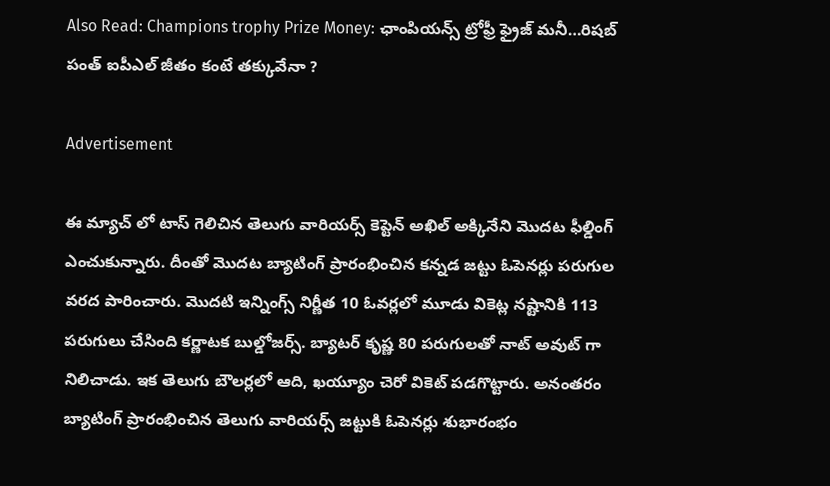Also Read: Champions trophy Prize Money: ఛాంపియన్స్‌ ట్రోఫ్రీ ఫ్రైజ్‌ మనీ…రిషబ్‌ పంత్‌ ఐపీఎల్‌ జీతం కంటే తక్కువేనా ?

Advertisement

ఈ మ్యాచ్ లో టాస్ గెలిచిన తెలుగు వారియర్స్ కెప్టెన్ అఖిల్ అక్కినేని మొదట ఫీల్డింగ్ ఎంచుకున్నారు. దీంతో మొదట బ్యాటింగ్ ప్రారంభించిన కన్నడ జట్టు ఓపెనర్లు పరుగుల వరద పారించారు. మొదటి ఇన్నింగ్స్ నిర్ణీత 10 ఓవర్లలో మూడు వికెట్ల నష్టానికి 113 పరుగులు చేసింది కర్ణాటక బుల్డోజర్స్. బ్యాటర్ కృష్ణ 80 పరుగులతో నాట్ అవుట్ గా నిలిచాడు. ఇక తెలుగు బౌలర్లలో ఆది, ఖయ్యూం చెరో వికెట్ పడగొట్టారు. అనంతరం బ్యాటింగ్ ప్రారంభించిన తెలుగు వారియర్స్ జట్టుకి ఓపెనర్లు శుభారంభం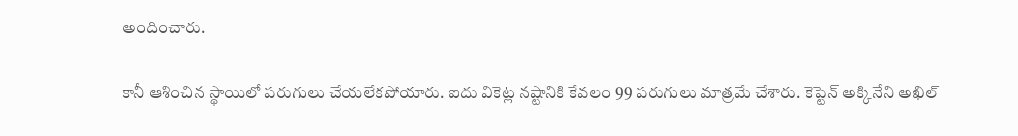అందించారు.

కానీ ఆశించిన స్థాయిలో పరుగులు చేయలేకపోయారు. ఐదు వికెట్ల నష్టానికి కేవలం 99 పరుగులు మాత్రమే చేశారు. కెప్టెన్ అక్కినేని అఖిల్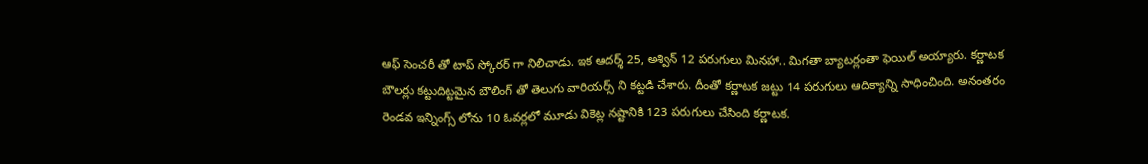ఆఫ్ సెంచరీ తో టాప్ స్కోరర్ గా నిలిచాడు. ఇక ఆదర్శ్ 25, అశ్విన్ 12 పరుగులు మినహా.. మిగతా బ్యాటర్లంతా ఫెయిల్ అయ్యారు. కర్ణాటక బౌలర్లు కట్టుదిట్టమైన బౌలింగ్ తో తెలుగు వారియర్స్ ని కట్టడి చేశారు. దీంతో కర్ణాటక జట్టు 14 పరుగులు ఆదిక్యాన్ని సాధించింది. అనంతరం రెండవ ఇన్నింగ్స్ లోను 10 ఓవర్లలో మూడు వికెట్ల నష్టానికి 123 పరుగులు చేసింది కర్ణాటక.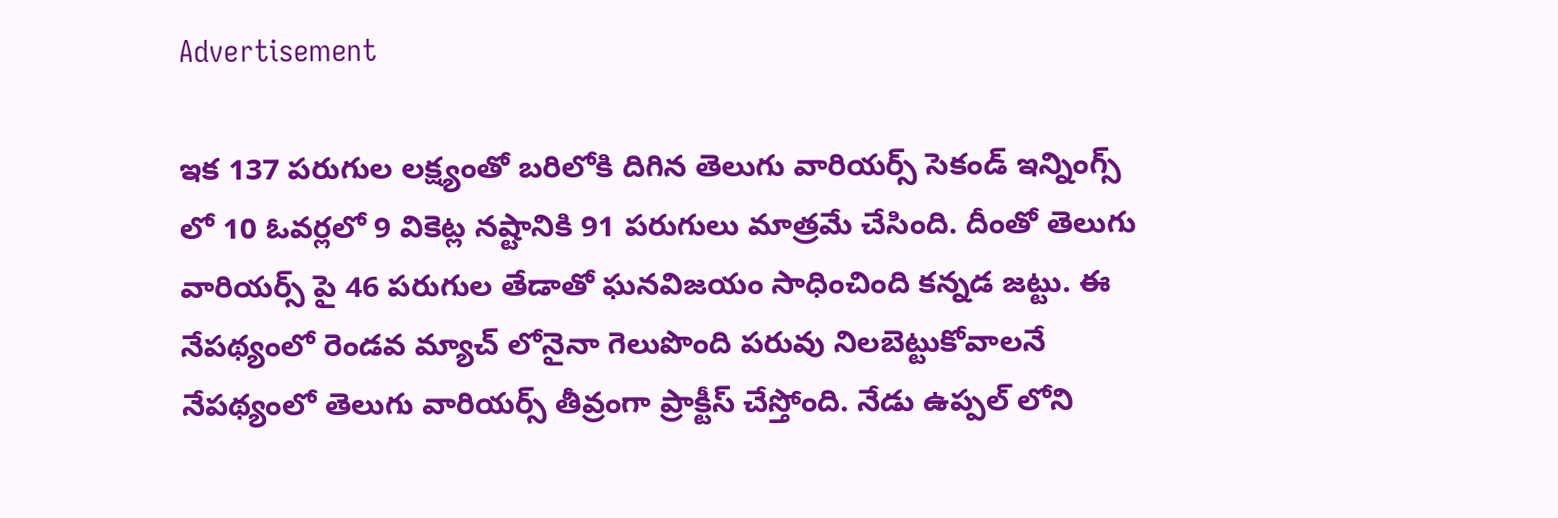Advertisement

ఇక 137 పరుగుల లక్ష్యంతో బరిలోకి దిగిన తెలుగు వారియర్స్ సెకండ్ ఇన్నింగ్స్ లో 10 ఓవర్లలో 9 వికెట్ల నష్టానికి 91 పరుగులు మాత్రమే చేసింది. దీంతో తెలుగు వారియర్స్ పై 46 పరుగుల తేడాతో ఘనవిజయం సాధించింది కన్నడ జట్టు. ఈ నేపథ్యంలో రెండవ మ్యాచ్ లోనైనా గెలుపొంది పరువు నిలబెట్టుకోవాలనే నేపథ్యంలో తెలుగు వారియర్స్ తీవ్రంగా ప్రాక్టీస్ చేస్తోంది. నేడు ఉప్పల్ లోని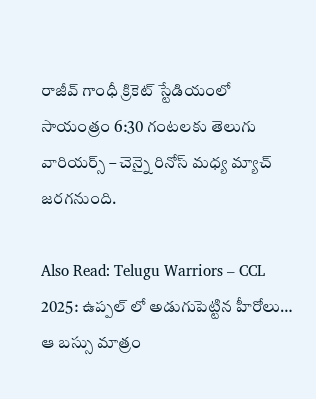రాజీవ్ గాంధీ క్రికెట్ స్టేడియంలో సాయంత్రం 6:30 గంటలకు తెలుగు వారియర్స్ – చెన్నై రినోస్ మధ్య మ్యాచ్ జరగనుంది.

Also Read: Telugu Warriors – CCL 2025: ఉప్పల్ లో అడుగుపెట్టిన హీరోలు… ఆ బస్సు మాత్రం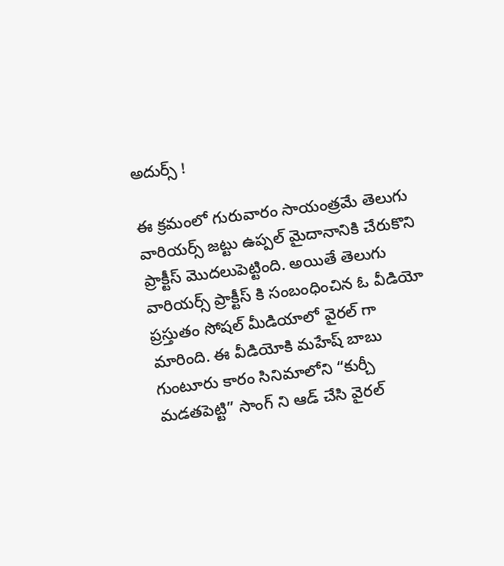అదుర్స్ !

ఈ క్రమంలో గురువారం సాయంత్రమే తెలుగు వారియర్స్ జట్టు ఉప్పల్ మైదానానికి చేరుకొని ప్రాక్టీస్ మొదలుపెట్టింది. అయితే తెలుగు వారియర్స్ ప్రాక్టీస్ కి సంబంధించిన ఓ వీడియో ప్రస్తుతం సోషల్ మీడియాలో వైరల్ గా మారింది. ఈ వీడియోకి మహేష్ బాబు గుంటూరు కారం సినిమాలోని “కుర్చీ మడతపెట్టి” సాంగ్ ని ఆడ్ చేసి వైరల్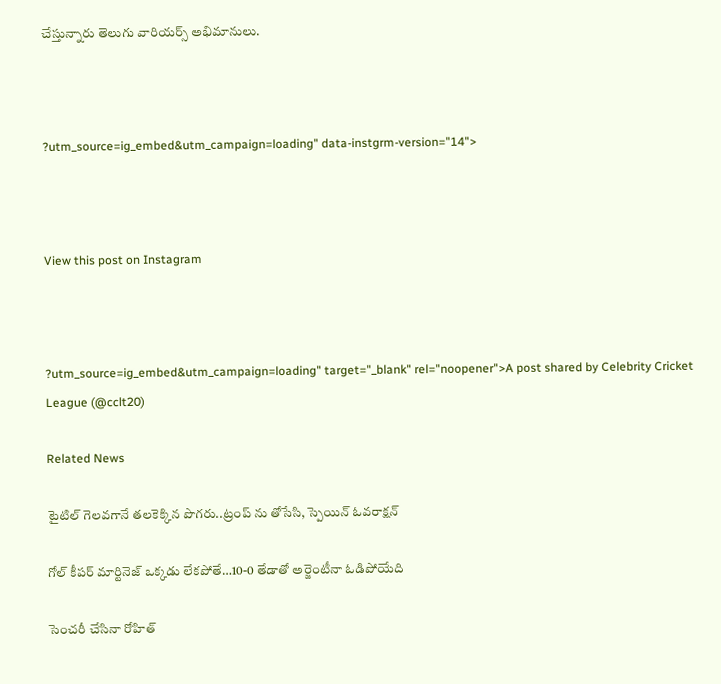చేస్తున్నారు తెలుగు వారియర్స్ అభిమానులు.



?utm_source=ig_embed&utm_campaign=loading" data-instgrm-version="14">



View this post on Instagram



?utm_source=ig_embed&utm_campaign=loading" target="_blank" rel="noopener">A post shared by Celebrity Cricket League (@cclt20)

Related News

టైటిల్ గెల‌వ‌గానే త‌ల‌కెక్కిన పొగ‌రు..ట్రంప్ ను తోసేసి, స్పెయిన్ ఓవ‌రాక్ష‌న్‌

గోల్ కీపర్ మార్టినెజ్ ఒక్క‌డు లేక‌పోతే…10-0 తేడాతో అర్జెంటీనా ఓడిపోయేది

సెంచ‌రీ చేసినా రోహిత్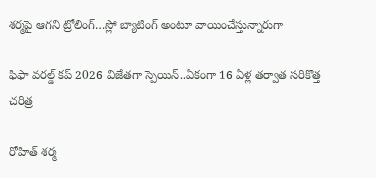శ‌ర్మ‌పై ఆగ‌ని ట్రోలింగ్…స్లో బ్యాటింగ్ అంటూ వాయించేస్తున్నారుగా

ఫిఫా వ‌ర‌ల్డ్ క‌ప్ 2026 విజేతగా స్పెయిన్‌..ఏకంగా 16 ఏళ్ల త‌ర్వాత స‌రికొత్త చ‌రిత్ర‌

రోహిత్ శ‌ర్మ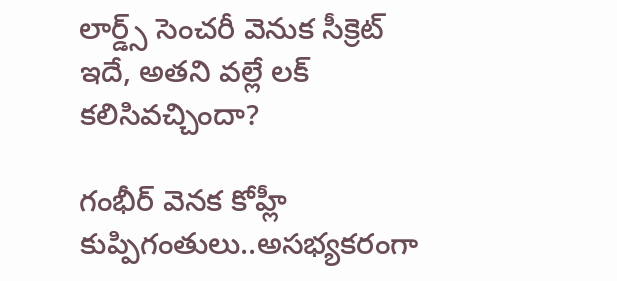లార్డ్స్ సెంచ‌రీ వెనుక సీక్రెట్ ఇదే, అత‌ని వ‌ల్లే ల‌క్ క‌లిసివ‌చ్చిందా?

గంభీర్ వెనక కోహ్లీ కుప్పిగంతులు..అస‌భ్యక‌రంగా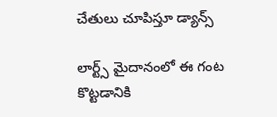చేతులు చూపిస్తూ డ్యాన్స్

లార్ట్స్ మైదానంలో ఈ గంట కొట్ట‌డానికి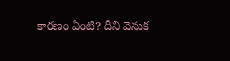కార‌ణం ఏంటి? దీని వెనుక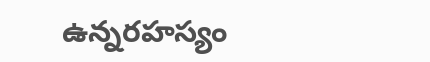ఉన్న‌ర‌హ‌స్యం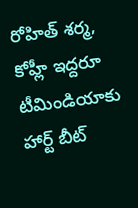రోహిత్ శ‌ర్మ‌, కోహ్లీ ఇద్ద‌రూ టీమిండియాకు హార్ట్ బీట్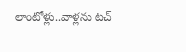లాంటోళ్లు..వాళ్ల‌ను ట‌చ్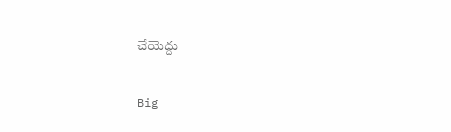చేయెద్దు

Big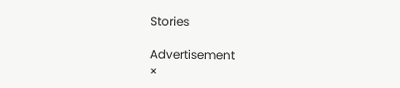Stories

Advertisement
×